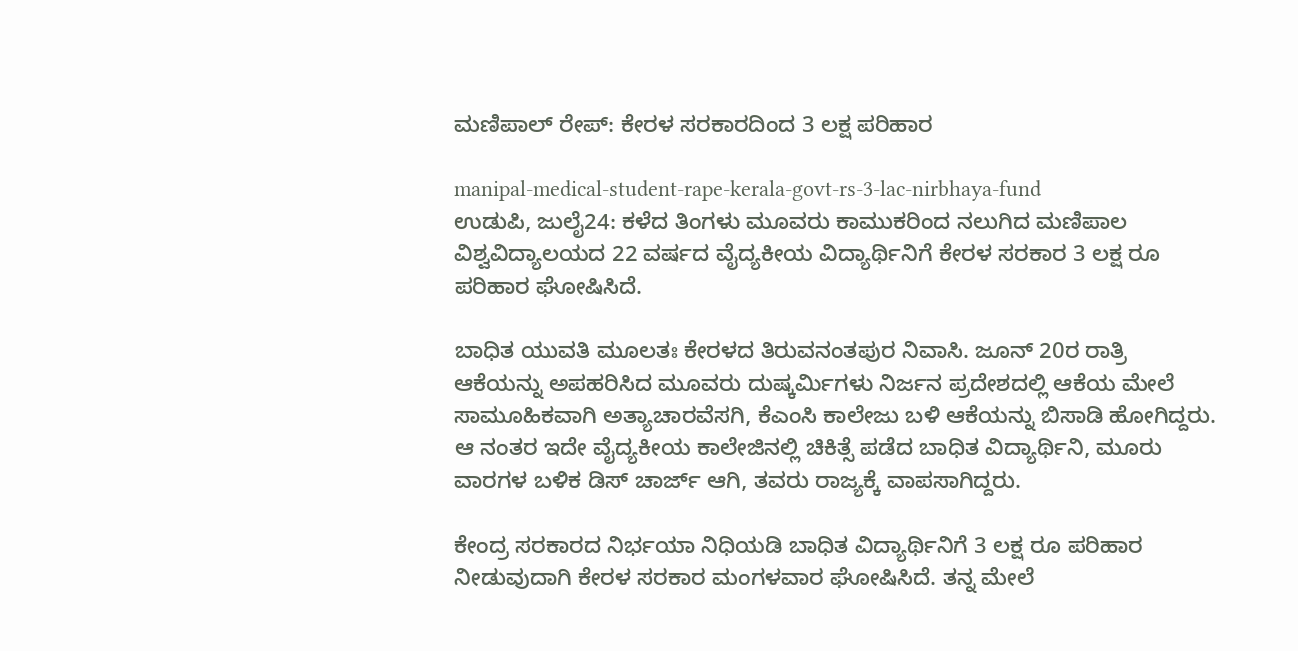ಮಣಿಪಾಲ್ ರೇಪ್: ಕೇರಳ ಸರಕಾರದಿಂದ 3 ಲಕ್ಷ ಪರಿಹಾರ

manipal-medical-student-rape-kerala-govt-rs-3-lac-nirbhaya-fund
ಉಡುಪಿ, ಜುಲೈ24: ಕಳೆದ ತಿಂಗಳು ಮೂವರು ಕಾಮುಕರಿಂದ ನಲುಗಿದ ಮಣಿಪಾಲ ವಿಶ್ವವಿದ್ಯಾಲಯದ 22 ವರ್ಷದ ವೈದ್ಯಕೀಯ ವಿದ್ಯಾರ್ಥಿನಿಗೆ ಕೇರಳ ಸರಕಾರ 3 ಲಕ್ಷ ರೂ ಪರಿಹಾರ ಘೋಷಿಸಿದೆ.

ಬಾಧಿತ ಯುವತಿ ಮೂಲತಃ ಕೇರಳದ ತಿರುವನಂತಪುರ ನಿವಾಸಿ. ಜೂನ್ 20ರ ರಾತ್ರಿ ಆಕೆಯನ್ನು ಅಪಹರಿಸಿದ ಮೂವರು ದುಷ್ಕರ್ಮಿಗಳು ನಿರ್ಜನ ಪ್ರದೇಶದಲ್ಲಿ ಆಕೆಯ ಮೇಲೆ ಸಾಮೂಹಿಕವಾಗಿ ಅತ್ಯಾಚಾರವೆಸಗಿ, ಕೆಎಂಸಿ ಕಾಲೇಜು ಬಳಿ ಆಕೆಯನ್ನು ಬಿಸಾಡಿ ಹೋಗಿದ್ದರು. ಆ ನಂತರ ಇದೇ ವೈದ್ಯಕೀಯ ಕಾಲೇಜಿನಲ್ಲಿ ಚಿಕಿತ್ಸೆ ಪಡೆದ ಬಾಧಿತ ವಿದ್ಯಾರ್ಥಿನಿ, ಮೂರು ವಾರಗಳ ಬಳಿಕ ಡಿಸ್ ಚಾರ್ಜ್ ಆಗಿ, ತವರು ರಾಜ್ಯಕ್ಕೆ ವಾಪಸಾಗಿದ್ದರು.

ಕೇಂದ್ರ ಸರಕಾರದ ನಿರ್ಭಯಾ ನಿಧಿಯಡಿ ಬಾಧಿತ ವಿದ್ಯಾರ್ಥಿನಿಗೆ 3 ಲಕ್ಷ ರೂ ಪರಿಹಾರ ನೀಡುವುದಾಗಿ ಕೇರಳ ಸರಕಾರ ಮಂಗಳವಾರ ಘೋಷಿಸಿದೆ. ತನ್ನ ಮೇಲೆ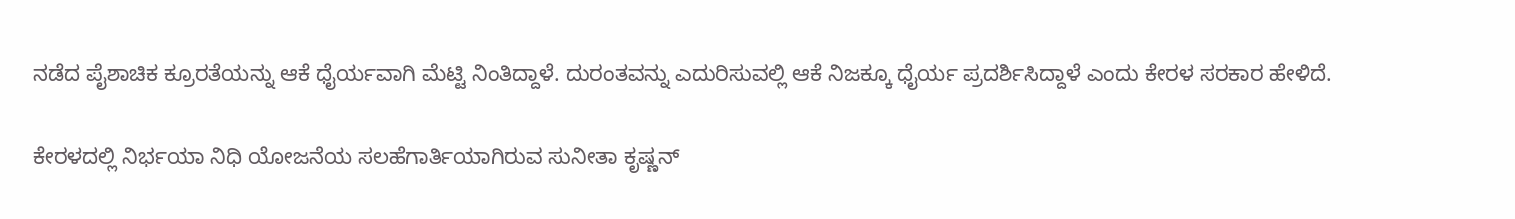ನಡೆದ ಪೈಶಾಚಿಕ ಕ್ರೂರತೆಯನ್ನು ಆಕೆ ಧೈರ್ಯವಾಗಿ ಮೆಟ್ಟಿ ನಿಂತಿದ್ದಾಳೆ. ದುರಂತವನ್ನು ಎದುರಿಸುವಲ್ಲಿ ಆಕೆ ನಿಜಕ್ಕೂ ಧೈರ್ಯ ಪ್ರದರ್ಶಿಸಿದ್ದಾಳೆ ಎಂದು ಕೇರಳ ಸರಕಾರ ಹೇಳಿದೆ.

ಕೇರಳದಲ್ಲಿ ನಿರ್ಭಯಾ ನಿಧಿ ಯೋಜನೆಯ ಸಲಹೆಗಾರ್ತಿಯಾಗಿರುವ ಸುನೀತಾ ಕೃಷ್ಣನ್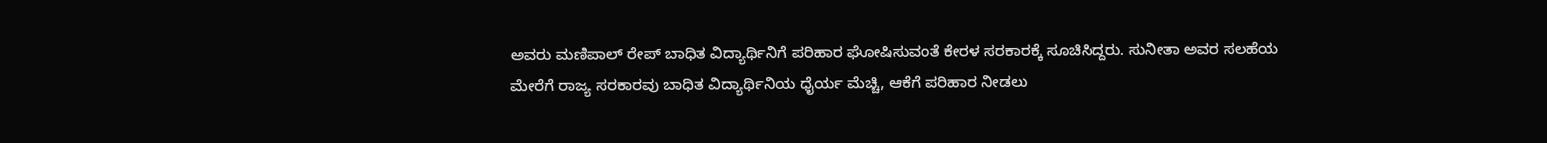ಅವರು ಮಣಿಪಾಲ್ ರೇಪ್ ಬಾಧಿತ ವಿದ್ಯಾರ್ಥಿನಿಗೆ ಪರಿಹಾರ ಘೋಷಿಸುವಂತೆ ಕೇರಳ ಸರಕಾರಕ್ಕೆ ಸೂಚಿಸಿದ್ದರು. ಸುನೀತಾ ಅವರ ಸಲಹೆಯ ಮೇರೆಗೆ ರಾಜ್ಯ ಸರಕಾರವು ಬಾಧಿತ ವಿದ್ಯಾರ್ಥಿನಿಯ ಧೈರ್ಯ ಮೆಚ್ಚಿ, ಆಕೆಗೆ ಪರಿಹಾರ ನೀಡಲು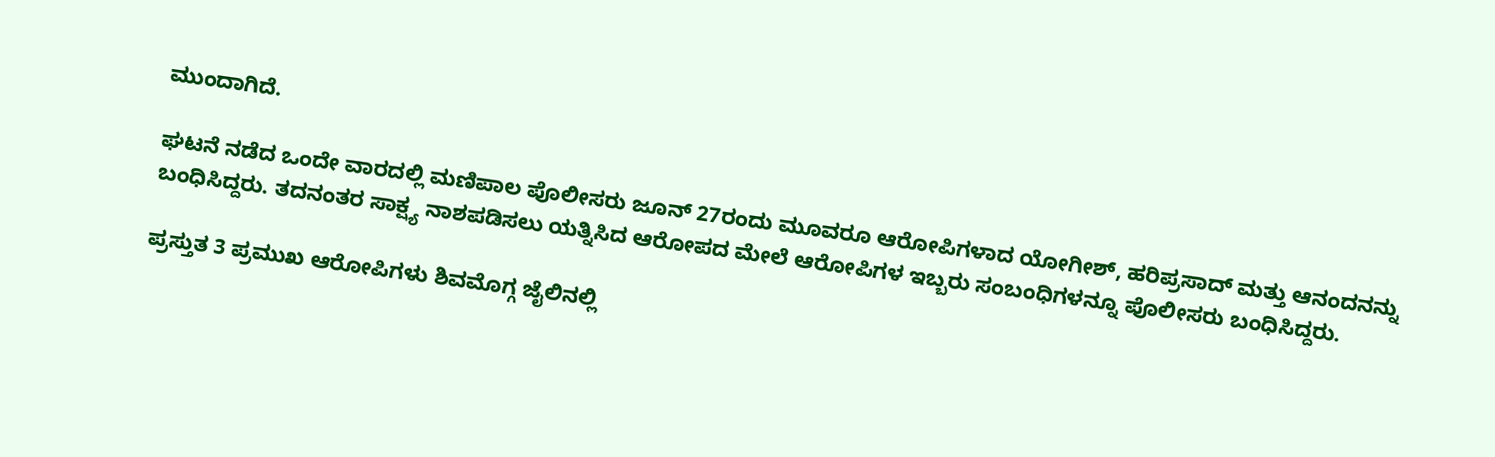ಮುಂದಾಗಿದೆ.

ಘಟನೆ ನಡೆದ ಒಂದೇ ವಾರದಲ್ಲಿ ಮಣಿಪಾಲ ಪೊಲೀಸರು ಜೂನ್ 27ರಂದು ಮೂವರೂ ಆರೋಪಿಗಳಾದ ಯೋಗೀಶ್, ಹರಿಪ್ರಸಾದ್ ಮತ್ತು ಆನಂದನನ್ನು ಬಂಧಿಸಿದ್ದರು. ತದನಂತರ ಸಾಕ್ಷ್ಯ ನಾಶಪಡಿಸಲು ಯತ್ನಿಸಿದ ಆರೋಪದ ಮೇಲೆ ಆರೋಪಿಗಳ ಇಬ್ಬರು ಸಂಬಂಧಿಗಳನ್ನೂ ಪೊಲೀಸರು ಬಂಧಿಸಿದ್ದರು.

ಪ್ರಸ್ತುತ 3 ಪ್ರಮುಖ ಆರೋಪಿಗಳು ಶಿವಮೊಗ್ಗ ಜೈಲಿನಲ್ಲಿ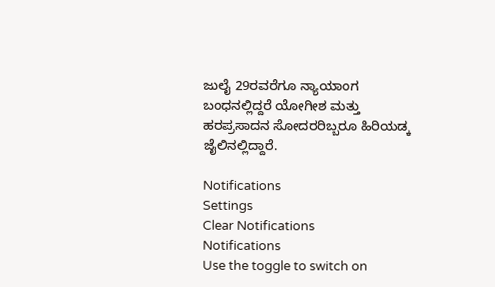ಜುಲೈ 29ರವರೆಗೂ ನ್ಯಾಯಾಂಗ ಬಂಧನಲ್ಲಿದ್ದರೆ ಯೋಗೀಶ ಮತ್ತು ಹರಪ್ರಸಾದನ ಸೋದರರಿಬ್ಬರೂ ಹಿರಿಯಡ್ಕ ಜೈಲಿನಲ್ಲಿದ್ದಾರೆ.

Notifications
Settings
Clear Notifications
Notifications
Use the toggle to switch on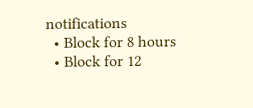notifications
  • Block for 8 hours
  • Block for 12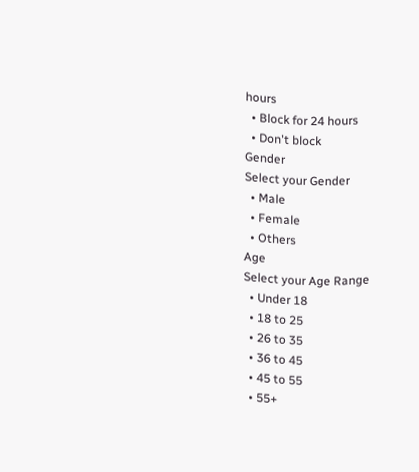hours
  • Block for 24 hours
  • Don't block
Gender
Select your Gender
  • Male
  • Female
  • Others
Age
Select your Age Range
  • Under 18
  • 18 to 25
  • 26 to 35
  • 36 to 45
  • 45 to 55
  • 55+